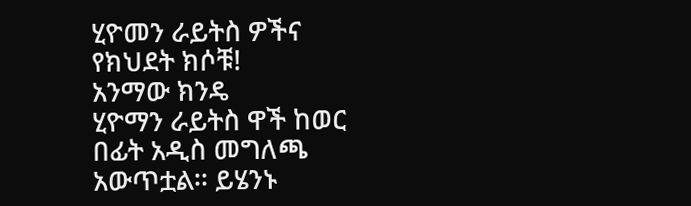ሂዮመን ራይትስ ዎችና የክህደት ክሶቹ!
አንማው ክንዴ
ሂዮማን ራይትስ ዋች ከወር በፊት አዲስ መግለጫ አውጥቷል፡፡ ይሄንኑ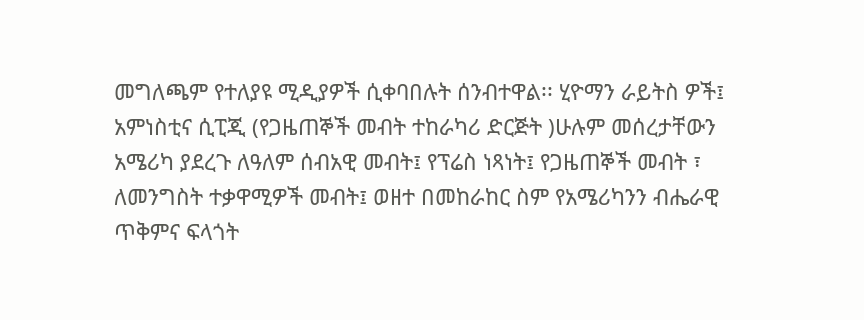መግለጫም የተለያዩ ሚዲያዎች ሲቀባበሉት ሰንብተዋል፡፡ ሂዮማን ራይትስ ዎች፤ አምነስቲና ሲፒጂ (የጋዜጠኞች መብት ተከራካሪ ድርጅት )ሁሉም መሰረታቸውን አሜሪካ ያደረጉ ለዓለም ሰብአዊ መብት፤ የፕሬስ ነጻነት፤ የጋዜጠኞች መብት ፣ ለመንግስት ተቃዋሚዎች መብት፤ ወዘተ በመከራከር ስም የአሜሪካንን ብሔራዊ ጥቅምና ፍላጎት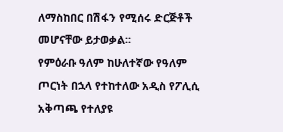ለማስከበር በሽፋን የሚሰሩ ድርጅቶች መሆናቸው ይታወቃል፡፡
የምዕራቡ ዓለም ከሁለተኛው የዓለም ጦርነት በኋላ የተከተለው አዲስ የፖሊሲ አቅጣጫ የተለያዩ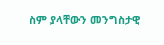ስም ያላቸውን መንግስታዊ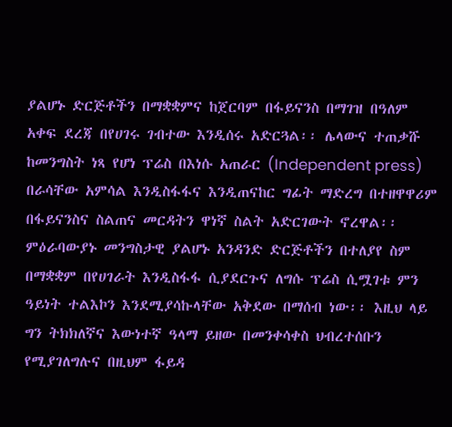ያልሆኑ ድርጅቶችን በማቋቋምና ከጀርባም በፋይናንስ በማገዝ በዓለም አቀፍ ደረጃ በየሀገሩ ገብተው እንዲሰሩ አድርጓል፡፡ ሌላውና ተጠቃሹ ከመንግስት ነጻ የሆነ ፕሬስ በእነሱ አጠራር (Independent press) በራሳቸው አምሳል እንዲስፋፋና እንዲጠናከር ግፊት ማድረግ በተዘዋዋሪም በፋይናንስና ስልጠና መርዳትን ዋነኛ ስልት አድርገውት ኖረዋል፡፡ ምዕራባውያኑ መንግስታዊ ያልሆኑ አንዳንድ ድርጅቶችን በተለያየ ስም በማቋቋም በየሀገራት እንዲስፋፋ ሲያደርጉና ለግሱ ፕሬስ ሲሟገቱ ምን ዓይነት ተልእኮን እንደሚያሳኩላቸው አቅደው በማሰብ ነው፡፡ እዚህ ላይ ግን ትክክለኛና እውነተኛ ዓላማ ይዘው በመንቀሳቀስ ህብረተሰቡን የሚያገለግሉና በዚህም ፋይዳ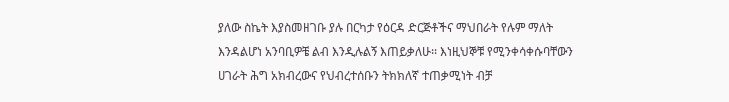ያለው ስኬት እያስመዘገቡ ያሉ በርካታ የዕርዳ ድርጅቶችና ማህበራት የሉም ማለት እንዳልሆነ አንባቢዎቼ ልብ እንዲሉልኝ እጠይቃለሁ፡፡ እነዚህኞቹ የሚንቀሳቀሱባቸውን ሀገራት ሕግ አክብረውና የህብረተሰቡን ትክክለኛ ተጠቃሚነት ብቻ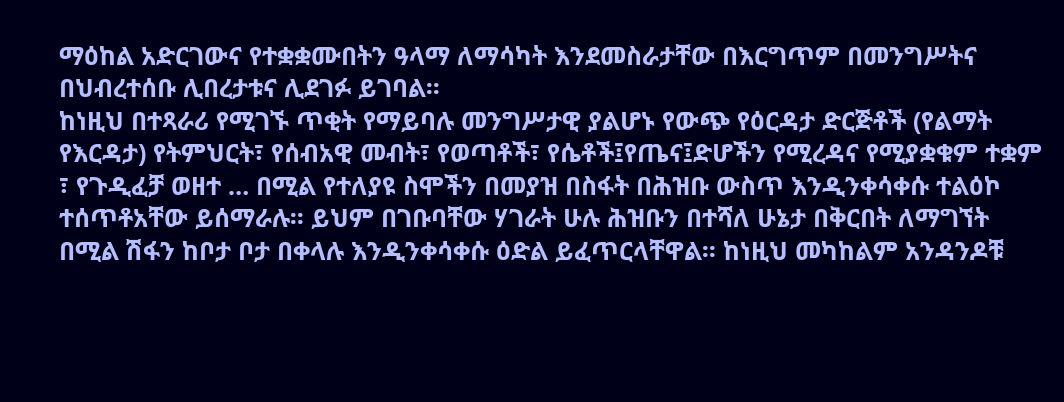ማዕከል አድርገውና የተቋቋሙበትን ዓላማ ለማሳካት እንደመስራታቸው በእርግጥም በመንግሥትና በህብረተሰቡ ሊበረታቱና ሊደገፉ ይገባል፡፡
ከነዚህ በተጻራሪ የሚገኙ ጥቂት የማይባሉ መንግሥታዊ ያልሆኑ የውጭ የዕርዳታ ድርጅቶች (የልማት የእርዳታ) የትምህርት፣ የሰብአዊ መብት፣ የወጣቶች፣ የሴቶች፤የጤና፤ድሆችን የሚረዳና የሚያቋቁም ተቋም ፣ የጉዲፈቻ ወዘተ … በሚል የተለያዩ ስሞችን በመያዝ በስፋት በሕዝቡ ውስጥ እንዲንቀሳቀሱ ተልዕኮ ተሰጥቶአቸው ይሰማራሉ፡፡ ይህም በገቡባቸው ሃገራት ሁሉ ሕዝቡን በተሻለ ሁኔታ በቅርበት ለማግኘት በሚል ሽፋን ከቦታ ቦታ በቀላሉ እንዲንቀሳቀሱ ዕድል ይፈጥርላቸዋል፡፡ ከነዚህ መካከልም አንዳንዶቹ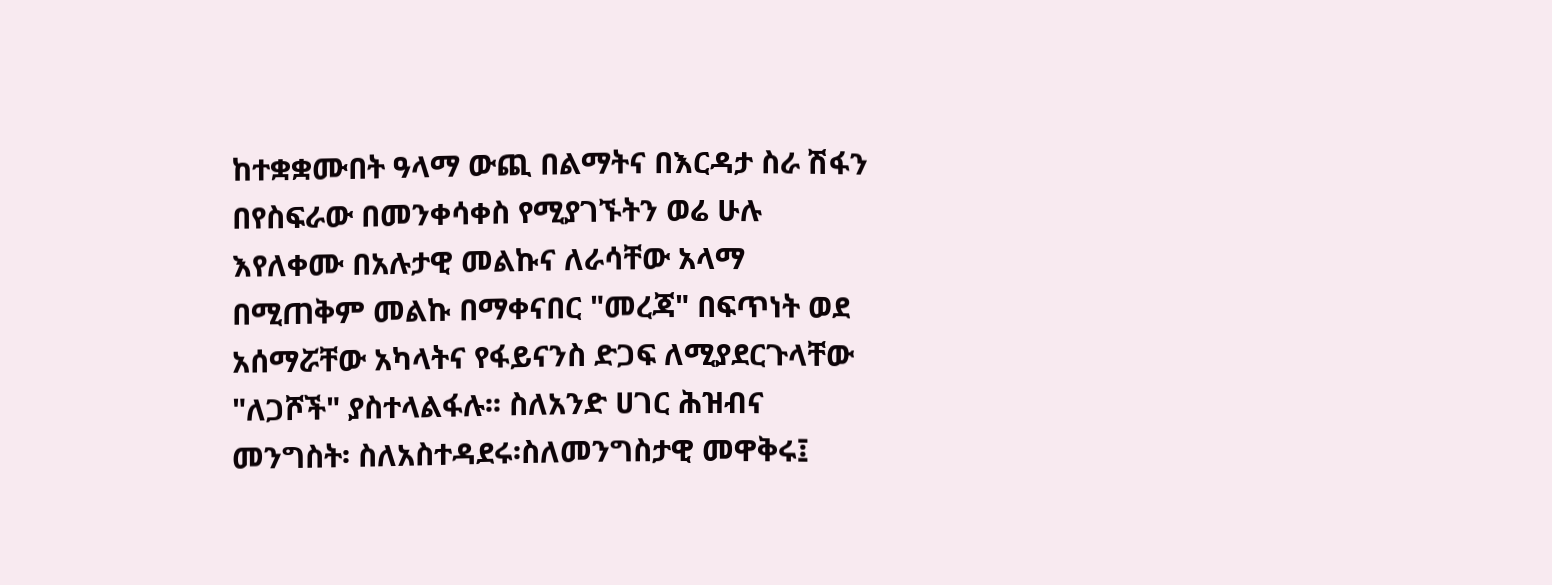ከተቋቋሙበት ዓላማ ውጪ በልማትና በእርዳታ ስራ ሽፋን በየስፍራው በመንቀሳቀስ የሚያገኙትን ወሬ ሁሉ እየለቀሙ በአሉታዊ መልኩና ለራሳቸው አላማ በሚጠቅም መልኩ በማቀናበር "መረጃ" በፍጥነት ወደ አሰማሯቸው አካላትና የፋይናንስ ድጋፍ ለሚያደርጉላቸው "ለጋሾች" ያስተላልፋሉ፡፡ ስለአንድ ሀገር ሕዝብና መንግስት፡ ስለአስተዳደሩ፡ስለመንግስታዊ መዋቅሩ፤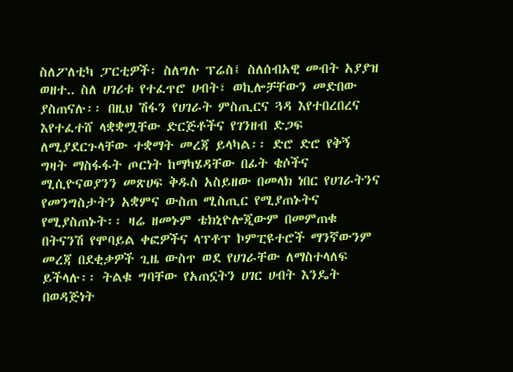ስለፖለቲካ ፓርቲዎች፡ ስለግሉ ፕሬስ፤ ስለሰብአዊ መብት አያያዝ ወዘተ.. ስለ ሀገሪቱ የተፈጥሮ ሀብት፣ ወኪሎቻቸውን መድበው ያስጠናሉ፡፡ በዚህ ሽፋን የሀገራት ምስጢርና ጓዳ እየተበረበረና እየተፈተሸ ላቋቋሟቸው ድርጅቶችና የገንዘብ ድጋፍ ለሚያደርጉላቸው ተቋማት መረጃ ይላካል፡፡ ድሮ ድሮ የቅኝ ግዛት ማስፋፋት ጦርነት ከማካሄዳቸው በፊት ቄሶችና ሚሲዮናወያንን መጽሀፍ ቅዱስ አስይዘው በመላክ ነበር የሀገራትንና የመንግስታትን አቋምና ውስጠ ሚስጢር የሚያጠኑትና የሚያስጠኑት፡፡ ዛሬ ዘመኑም ቴክኒዮሎጂውም በመምጠቁ በትናንሽ የሞባይል ቀፎዎችና ላፕቶፕ ኮምፒዩተሮች ማንኛውንም መረጃ በደቂቃዎች ጊዜ ውስጥ ወደ የሀገራቸው ለማስተላለፍ ይችላሉ፡፡ ትልቁ ግባቸው የአጠኗትን ሀገር ሀብት እንዴት በወዳጅነት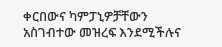ቀርበውና ካምፓኒዎቻቸውን አስገብተው መዝረፍ እንደሚችሉና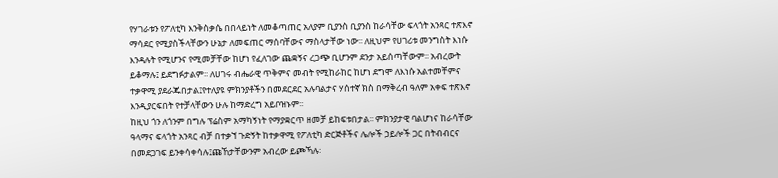የሃገራቱን የፖለቲካ እንቅስቃሴ በበላይነት ለመቆጣጠር አለያም ቢያንስ ቢያንስ ከራሳቸው ፍላጎት አንጻር ተጽእኖ ማሳደር የሚያስችላቸውን ሁኔታ ለመፍጠር ማሰባቸውና ማስላታቸው ነው፡፡ ለዚህም የሀገሪቱ መንግስት እነሱ እንዳሉት የሚሆንና የሚመቻቸው ከሆነ የፈለገው ጨቋኝና ረጋጭ ቢሆንም ደንታ አይሰጣቸውም፡፡ አብረውት ይቆማሉ፤ ይደግፉታልም፡፡ ለሀገሩ ብሔራዊ ጥቅምና መብት የሚከራከር ከሆነ ደግሞ ለእነሱ አልተመቸምና ተቃዋሚ ያደራጁበታል፤የተለያዩ ምክንያቶችን በመደርደር አሉባልታና ሃሰተኛ ክስ በማቅረብ ዓለም አቀፍ ተጽእኖ እንዲያርፍበት የተቻላቸውን ሁሉ ከማድረግ አይቦዝኑም፡፡
ከዚህ ጎን ለጎንም በግሉ ፕሬስም አማካኝነት የማያቋርጥ ዘመቻ ይከፍቱበታል፡፡ ምክንያታዊ ባልሆነና ከራሳቸው ዓላማና ፍላጎት አንጻር ብቻ በተቃኘ ጉድኝት ከተቃዋሚ የፖለቲካ ድርጅቶችና ሌሎች ኃይሎች ጋር በትብብርና በመደጋገፍ ይንቀሳቀሳሉ፤ጩኸታቸውንም አብረው ይጮኻሉ፡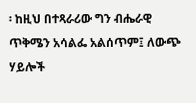፡ ከዚህ በተጻራሪው ግን ብሔራዊ ጥቅሜን አሳልፌ አልሰጥም፤ ለውጭ ሃይሎች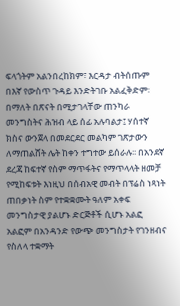ፍላጎትም አልንበረከክም፣ እርዳታ ብትሰጡም በእኛ የውስጥ ጉዳይ እንድትገቡ አልፈቅድም፡ በማለት በጽናት በሚታገላቸው ጠንካራ መንግስትና ሕዝብ ላይ ሰፊ አሉባልታ፤ ሃሰተኛ ክስና ውንጀላ በመደርደር መልካም ገጽታውን ለማጠልሸት ሌት ከቀን ተግተው ይሰራሉ፡፡ በአንደኛ ደረጃ ከፍተኛ የስም ማጥፋትና የማጥላላት ዘመቻ የሚከፍቱት እነዚህ በሰብአዊ መብት በፕሬስ ነጻነት ጠበቃነት ስም የተቋቋሙት ዓለም አቀፍ መንግስታዊ ያልሆኑ ድርጅቶች ሲሆኑ አልፎ አልፎም በአንዳንድ የውጭ መንግስታት የገንዘብና የስለላ ተቋማት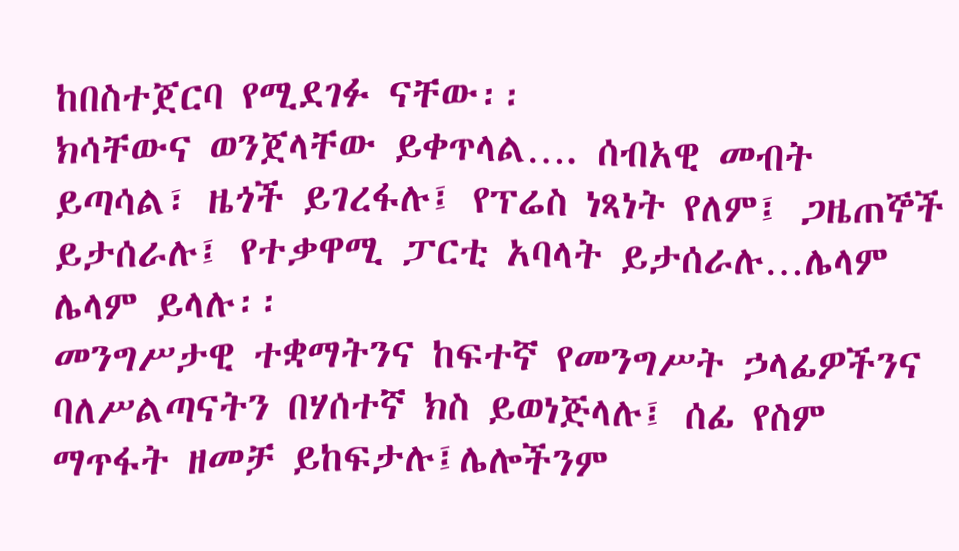ከበስተጀርባ የሚደገፉ ናቸው፡፡
ክሳቸውና ወንጀላቸው ይቀጥላል…. ሰብአዊ መብት ይጣሳል፣ ዜጎች ይገረፋሉ፤ የፕሬስ ነጻነት የለም፤ ጋዜጠኞች ይታሰራሉ፤ የተቃዋሚ ፓርቲ አባላት ይታሰራሉ…ሌላም ሌላም ይላሉ፡፡
መንግሥታዊ ተቋማትንና ከፍተኛ የመንግሥት ኃላፊዎችንና ባለሥልጣናትን በሃሰተኛ ክስ ይወነጅላሉ፤ ሰፊ የስም ማጥፋት ዘመቻ ይከፍታሉ፤ሌሎችንም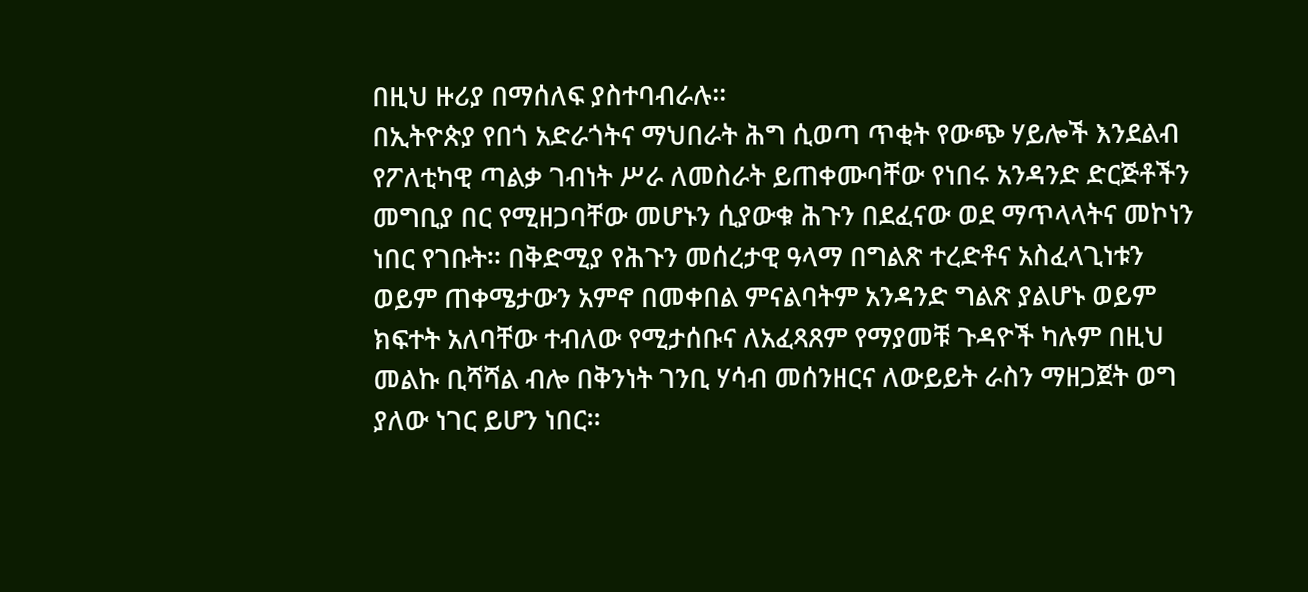በዚህ ዙሪያ በማሰለፍ ያስተባብራሉ፡፡
በኢትዮጵያ የበጎ አድራጎትና ማህበራት ሕግ ሲወጣ ጥቂት የውጭ ሃይሎች እንደልብ የፖለቲካዊ ጣልቃ ገብነት ሥራ ለመስራት ይጠቀሙባቸው የነበሩ አንዳንድ ድርጅቶችን መግቢያ በር የሚዘጋባቸው መሆኑን ሲያውቁ ሕጉን በደፈናው ወደ ማጥላላትና መኮነን ነበር የገቡት፡፡ በቅድሚያ የሕጉን መሰረታዊ ዓላማ በግልጽ ተረድቶና አስፈላጊነቱን ወይም ጠቀሜታውን አምኖ በመቀበል ምናልባትም አንዳንድ ግልጽ ያልሆኑ ወይም ክፍተት አለባቸው ተብለው የሚታሰቡና ለአፈጻጸም የማያመቹ ጉዳዮች ካሉም በዚህ መልኩ ቢሻሻል ብሎ በቅንነት ገንቢ ሃሳብ መሰንዘርና ለውይይት ራስን ማዘጋጀት ወግ ያለው ነገር ይሆን ነበር፡፡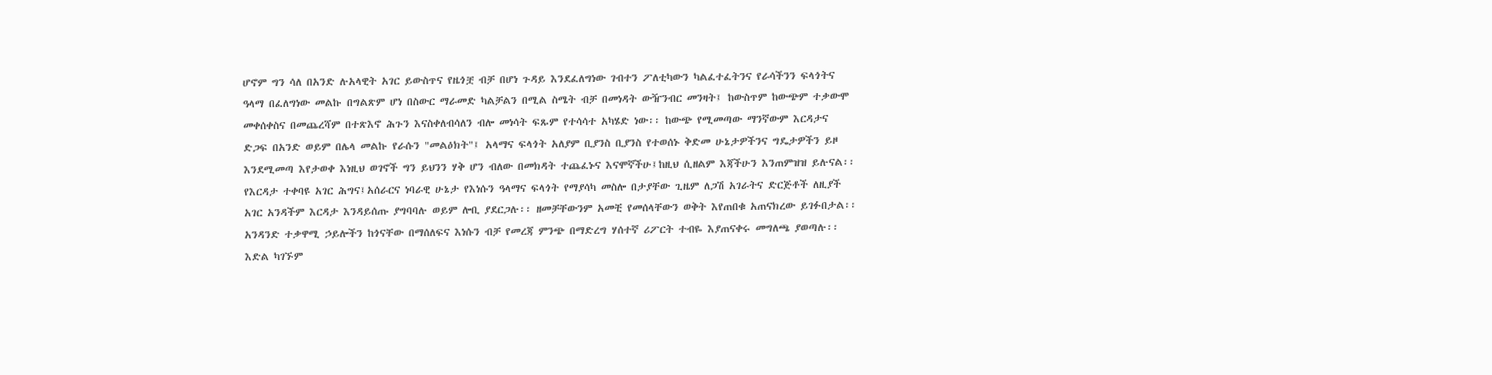ሆኖም ግን ሳለ በአንድ ሉአላዊት አገር ይውስጥና የዜጎቿ ብቻ በሆነ ጉዳይ እንደፈለግነው ገብተን ፖለቲካውን ካልፈተፈትንና የራሳችንን ፍላጎትና ዓላማ በፈለግነው መልኩ በግልጽም ሆነ በስውር ማራመድ ካልቻልን በሚል ስሜት ብቻ በመነዳት ውዥንብር መንዛት፤ ከውስጥም ከውጭም ተቃውሞ መቀሰቀስና በመጨረሻም በተጽእኖ ሕጉን እናስቀለብሳለን ብሎ መነሳት ፍጹም የተሳሳተ አካሄድ ነው፡፡ ከውጭ የሚመጣው ማንኛውም እርዳታና ድጋፍ በአንድ ወይም በሌላ መልኩ የራሱን "መልዕክት"፤ አላማና ፍላጎት አለያም ቢያንስ ቢያንስ የተወሰኑ ቅድመ ሁኔታዎችንና ግዴታዎችን ይዞ እንደሚመጣ እየታወቀ እነዚህ ወገኖች ግን ይህንን ሃቅ ሆን ብለው በመክዳት ተጨፈኑና እናሞኛችሁ፤ከዚህ ሲዘልም እጃችሁን እንጠምዝዝ ይሉናል፡፡
የእርዳታ ተቀባዩ አገር ሕግና፤አሰራርና ነባራዊ ሁኔታ የእነሱን ዓላማና ፍላጎት የማያሳካ መስሎ በታያቸው ጊዜም ለጋሽ አገራትና ድርጅቶች ለዚያች አገር አንዳችም እርዳታ እንዳይሰጡ ያግባባሉ ወይም ሎቢ ያደርጋሉ፡፡ ዘመቻቸውንም አመቺ የመሰላቸውን ወቅት እየጠበቁ አጠናክረው ይገፉበታል፡፡ አንዳንድ ተቃዋሚ ኃይሎችን ከጎናቸው በማሰለፍና እነሱን ብቻ የመረጃ ምንጭ በማድረግ ሃሰተኛ ሪፖርት ተብዬ እያጠናቀሩ መግለጫ ያወጣሉ፡፡ እድል ካገኙም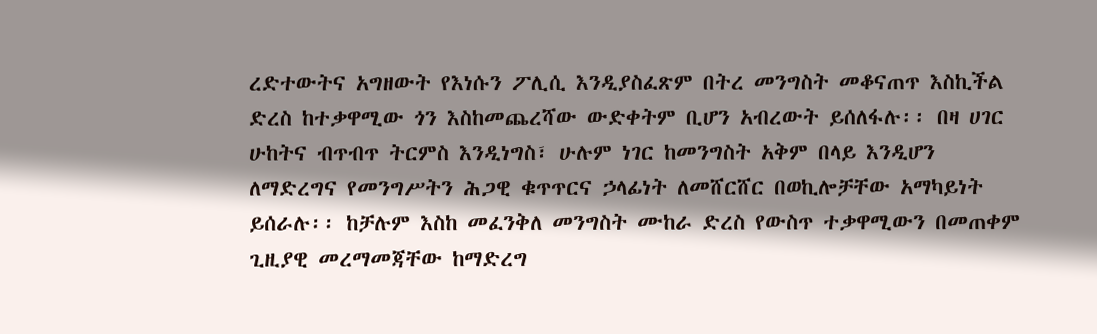ረድተውትና አግዘውት የእነሱን ፖሊሲ እንዲያስፈጽም በትረ መንግስት መቆናጠጥ እስኪችል ድረስ ከተቃዋሚው ጎን እስከመጨረሻው ውድቀትም ቢሆን አብረውት ይሰለፋሉ፡፡ በዛ ሀገር ሁከትና ብጥብጥ ትርምስ እንዲነግስ፣ ሁሉም ነገር ከመንግስት አቅም በላይ እንዲሆን ለማድረግና የመንግሥትን ሕጋዊ ቁጥጥርና ኃላፊነት ለመሸርሸር በወኪሎቻቸው አማካይነት ይሰራሉ፡፡ ከቻሉም እስከ መፈንቅለ መንግስት ሙከራ ድረስ የውስጥ ተቃዋሚውን በመጠቀም ጊዚያዊ መረማመጃቸው ከማድረግ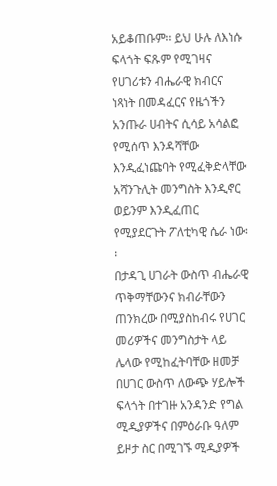አይቆጠቡም፡፡ ይህ ሁሉ ለእነሱ ፍላጎት ፍጹም የሚገዛና የሀገሪቱን ብሔራዊ ክብርና ነጻነት በመዳፈርና የዜጎችን አንጡራ ሀብትና ሲሳይ አሳልፎ የሚሰጥ እንዳሻቸው እንዲፈነጩባት የሚፈቅድላቸው አሻንጉሊት መንግስት እንዲኖር ወይንም እንዲፈጠር የሚያደርጉት ፖለቲካዊ ሴራ ነው፡፡
በታዳጊ ሀገራት ውስጥ ብሔራዊ ጥቅማቸውንና ክብራቸውን ጠንክረው በሚያስከብሩ የሀገር መሪዎችና መንግስታት ላይ ሌላው የሚከፈትባቸው ዘመቻ በሀገር ውስጥ ለውጭ ሃይሎች ፍላጎት በተገዙ አንዳንድ የግል ሚዲያዎችና በምዕራቡ ዓለም ይዞታ ስር በሚገኙ ሚዲያዎች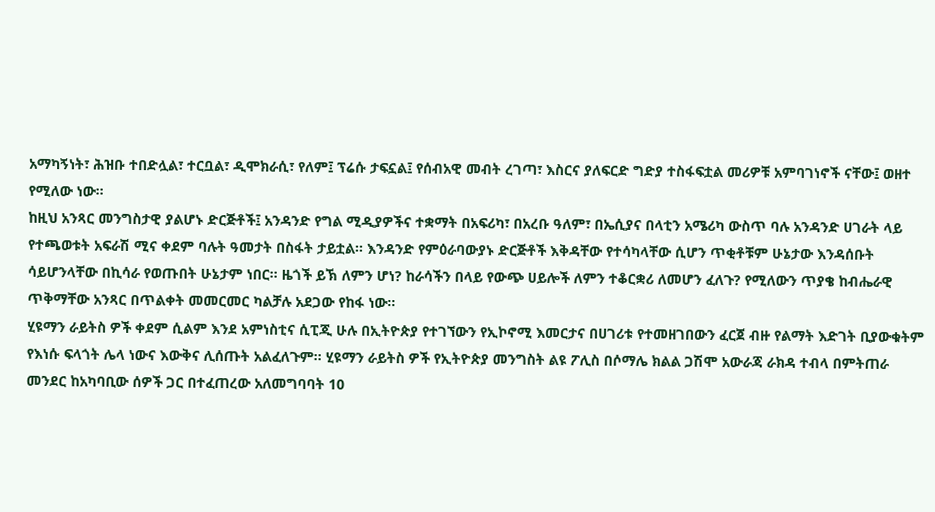አማካኝነት፣ ሕዝቡ ተበድሏል፣ ተርቧል፣ ዲሞክራሲ፣ የለም፤ ፕሬሱ ታፍኗል፤ የሰብአዊ መብት ረገጣ፣ እስርና ያለፍርድ ግድያ ተስፋፍቷል መሪዎቹ አምባገነኖች ናቸው፤ ወዘተ የሚለው ነው፡፡
ከዚህ አንጻር መንግስታዊ ያልሆኑ ድርጅቶች፤ አንዳንድ የግል ሚዲያዎችና ተቋማት በአፍሪካ፣ በአረቡ ዓለም፣ በኤሲያና በላቲን አሜሪካ ውስጥ ባሉ አንዳንድ ሀገራት ላይ የተጫወቱት አፍራሽ ሚና ቀደም ባሉት ዓመታት በስፋት ታይቷል፡፡ እንዳንድ የምዕራባውያኑ ድርጅቶች እቅዳቸው የተሳካላቸው ሲሆን ጥቂቶቹም ሁኔታው እንዳሰቡት ሳይሆንላቸው በኪሳራ የወጡበት ሁኔታም ነበር፡፡ ዜጎች ይኽ ለምን ሆነ? ከራሳችን በላይ የውጭ ሀይሎች ለምን ተቆርቋሪ ለመሆን ፈለጉ? የሚለውን ጥያቄ ከብሔራዊ ጥቅማቸው አንጻር በጥልቀት መመርመር ካልቻሉ አደጋው የከፋ ነው፡፡
ሂዩማን ራይትስ ዎች ቀደም ሲልም እንደ አምነስቲና ሲፒጂ ሁሉ በኢትዮጵያ የተገኘውን የኢኮኖሚ እመርታና በሀገሪቱ የተመዘገበውን ፈርጀ ብዙ የልማት እድገት ቢያውቁትም የእነሱ ፍላጎት ሌላ ነውና እውቅና ሊሰጡት አልፈለጉም፡፡ ሂዩማን ራይትስ ዎች የኢትዮጵያ መንግስት ልዩ ፖሊስ በሶማሌ ክልል ጋሽሞ አውራጃ ራክዳ ተብላ በምትጠራ መንደር ከአካባቢው ሰዎች ጋር በተፈጠረው አለመግባባት 10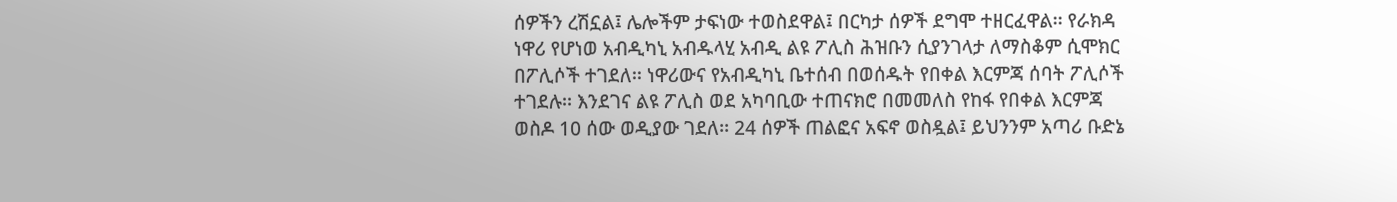ሰዎችን ረሽኗል፤ ሌሎችም ታፍነው ተወስደዋል፤ በርካታ ሰዎች ደግሞ ተዘርፈዋል፡፡ የራክዳ ነዋሪ የሆነወ አብዲካኒ አብዱላሂ አብዲ ልዩ ፖሊስ ሕዝቡን ሲያንገላታ ለማስቆም ሲሞክር በፖሊሶች ተገደለ፡፡ ነዋሪውና የአብዲካኒ ቤተሰብ በወሰዱት የበቀል እርምጃ ሰባት ፖሊሶች ተገደሉ፡፡ እንደገና ልዩ ፖሊስ ወደ አካባቢው ተጠናክሮ በመመለስ የከፋ የበቀል እርምጃ ወስዶ 10 ሰው ወዲያው ገደለ፡፡ 24 ሰዎች ጠልፎና አፍኖ ወስዷል፤ ይህንንም አጣሪ ቡድኔ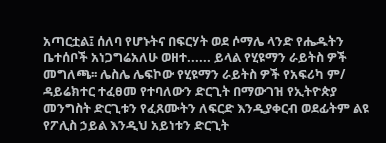አጣርቷል፤ ሰለባ የሆኑትና በፍርሃት ወደ ሶማሌ ላንድ የሔዱትን ቤተሰቦች አነጋግሬአለሁ ወዘተ...... ይላል የሂዩማን ራይትስ ዎች መግለጫ፡፡ ሌስሌ ሌፍኮው የሂዩማን ራይትስ ዎች የአፍሪካ ም/ ዳይሬክተር ተፈፀመ የተባለውን ድርጊት በማውገዝ የኢትዮጵያ መንግስት ድርጊቱን የፈጸሙትን ለፍርድ እንዲያቀርብ ወደፊትም ልዩ የፖሊስ ኃይል እንዲህ አይነቱን ድርጊት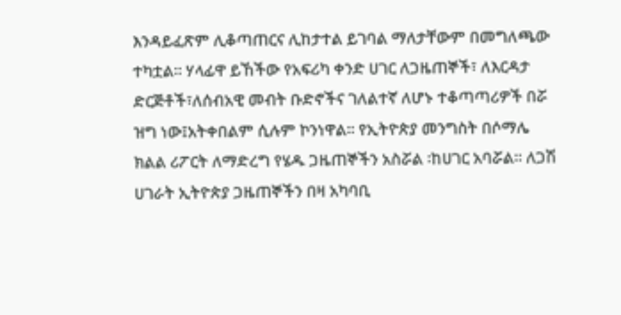እንዳይፈጽም ሊቆጣጠርና ሊከታተል ይገባል ማለታቸውም በመግለጫው ተካቷል፡፡ ሃላፊዋ ይኸችው የአፍሪካ ቀንድ ሀገር ለጋዜጠኞች፣ ለእርዳታ ድርጅቶች፣ለሰብአዊ መብት ቡድኖችና ገለልተኛ ለሆኑ ተቆጣጣሪዎች በሯ ዝግ ነው፤አትቀበልም ሲሉም ኮንነዋል፡፡ የኢትዮጵያ መንግስት በሶማሌ ክልል ሪፖርት ለማድረግ የሄዱ ጋዜጠኞችን አስሯል ፡ከሀገር አባሯል፡፡ ለጋሽ ሀገራት ኢትዮጵያ ጋዜጠኞችን በዛ አካባቢ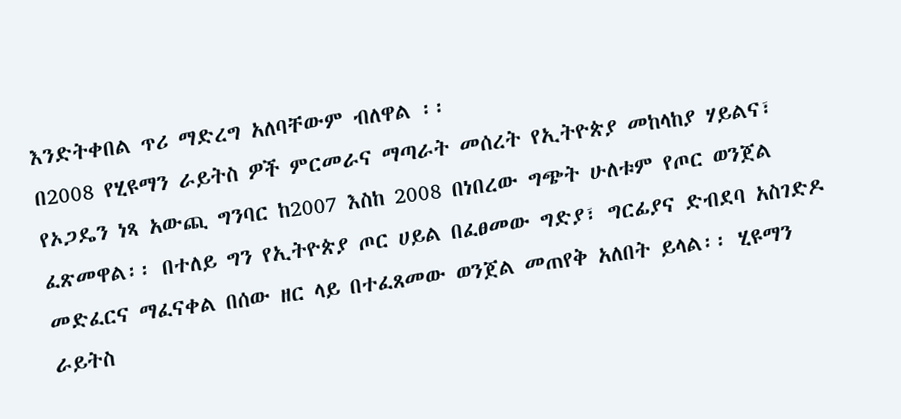እንድትቀበል ጥሪ ማድረግ አለባቸውም ብለዋል ፡፡
በ2008 የሂዩማን ራይትስ ዎች ምርመራና ማጣራት መሰረት የኢትዮጵያ መከላከያ ሃይልና፣ የኦጋዴን ነጻ አውጪ ግንባር ከ2007 እስከ 2008 በነበረው ግጭት ሁለቱም የጦር ወንጀል ፈጽመዋል፡፡ በተለይ ግን የኢትዮጵያ ጦር ሀይል በፈፀመው ግድያ፣ ግርፊያና ድብደባ አስገድዶ መድፈርና ማፈናቀል በሰው ዘር ላይ በተፈጸመው ወንጀል መጠየቅ አለበት ይላል፡፡ ሂዩማን ራይትስ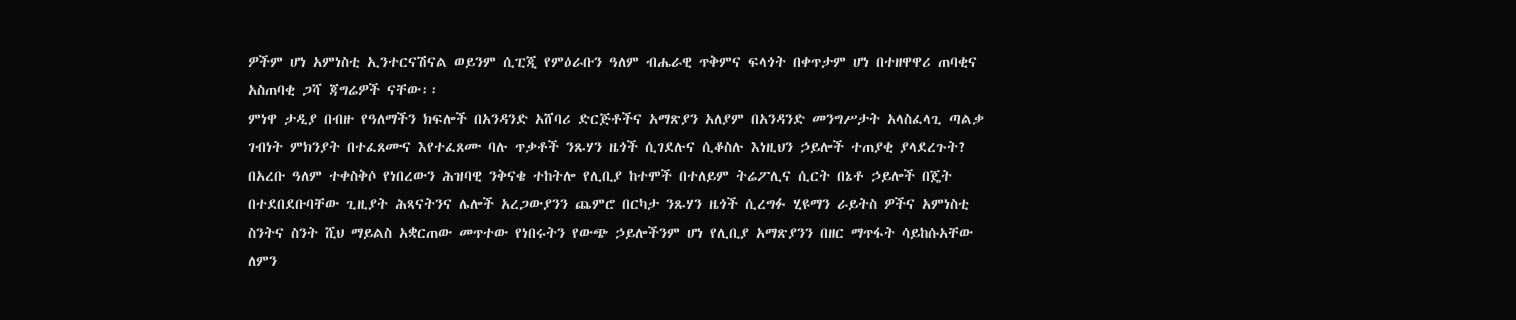ዎችም ሆነ አምነስቲ ኢንተርናሽናል ወይንም ሲፒጂ የምዕራቡን ዓለም ብሔራዊ ጥቅምና ፍላጎት በቀጥታም ሆነ በተዘዋዋሪ ጠባቂና አስጠባቂ ጋሻ ጃግሬዎች ናቸው፡፡
ምነዋ ታዲያ በብዙ የዓለማችን ክፍሎች በአንዳንድ አሸባሪ ድርጅቶችና አማጽያን አለያም በአንዳንድ መንግሥታት አላስፈላጊ ጣልቃ ገብነት ምክንያት በተፈጸሙና እየተፈጸሙ ባሉ ጥቃቶች ንጹሃን ዜጎች ሲገደሉና ሲቆስሉ እነዚህን ኃይሎች ተጠያቂ ያላደረጉት? በአረቡ ዓለም ተቀስቅሶ የነበረውን ሕዝባዊ ንቅናቄ ተከትሎ የሊቢያ ከተሞች በተለይም ትሬፖሊና ሲርት በኔቶ ኃይሎች በጄት በተደበደቡባቸው ጊዚያት ሕጻናትንና ሌሎች አረጋውያንን ጨምሮ በርካታ ንጹሃን ዜጎች ሲረግፉ ሂዩማን ራይትስ ዎችና አምነስቲ ስንትና ስንት ሺህ ማይልስ አቋርጠው መጥተው የነበሩትን የውጭ ኃይሎችንም ሆነ የሊቢያ አማጽያንን በዘር ማጥፋት ሳይከሱአቸው ለምን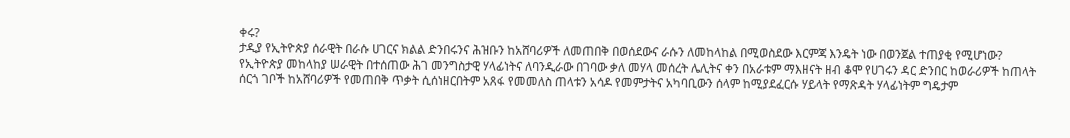ቀሩ?
ታዲያ የኢትዮጵያ ሰራዊት በራሱ ሀገርና ክልል ድንበሩንና ሕዝቡን ከአሸባሪዎች ለመጠበቅ በወሰደውና ራሱን ለመከላከል በሚወስደው እርምጃ እንዴት ነው በወንጀል ተጠያቂ የሚሆነው? የኢትዮጵያ መከላከያ ሠራዊት በተሰጠው ሕገ መንግስታዊ ሃላፊነትና ለባንዲራው በገባው ቃለ መሃላ መሰረት ሌሊትና ቀን በአራቱም ማእዘናት ዘብ ቆሞ የሀገሩን ዳር ድንበር ከወራሪዎች ከጠላት ሰርጎ ገቦች ከአሸባሪዎች የመጠበቅ ጥቃት ሲሰነዘርበትም አጸፋ የመመለስ ጠላቱን አሳዶ የመምታትና አካባቢውን ሰላም ከሚያደፈርሱ ሃይላት የማጽዳት ሃላፊነትም ግዴታም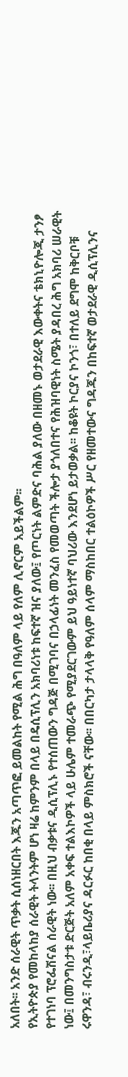አለበት፡፡ አንድ ሰራዊት ጥቃት ሲሰነዘርበት እጁን አጣጥፎ ይመልከት የሚል ሕግ በዓለም ላይ የለም ሊኖርም አይችልም፡፡
የኢትዮጵያ የመከላከያ ሰራዊት ትላንትም ሆነ ዛሬ ከምንም በላይ በዴሲፕሊን አክባሪነቱ ከፍተኛ ዝና ያለው፤ የጦርነት ልምድና ባሕል ያለው በዘመኑ ወታደራዊ እውቀትና ቴክኒዮሎጂ ታንፆ የተገነባ ፕሮፌሽናል ሰራዊት ነው፡፡ በዚህ ብቃቱና ዲሲፕሊኑ የተሰጠውን ግዳጅ በሚገባና በኃላፊነት መንፈስ የመወጣት ችሎታ ያጎለበተና የሕዝባዊነት ስሜት ያዳበረ ሕግ አክባሪ ሠራዊት ነው፤ በመንግስታቱ ድርጅት አለም አቀፍ ተልእኮዎች ላይ ሁሌም ተመራጭ የሚያደርገውም ይህ ዓይነተኛ ባህሪው እንደሆነ ይታወቃል፡፡ ከቆዩት ኮርያና ኮንጎ፣ በተለይ ደግሞ ከቅርቦቹ ሩዋንዳ፣ ብሩንዲ፣ላይቤሪያና ዳርፉር ከበቂ በላይ ምስክሮች ናቸው፡፡ በበርካታ ታላላቅ የዓለም ሰላም ማስከበር ተልዕኮዎች ሥር የዘመተውና ግዳጁን በከፍተኛ ወታደራዊ ዲሲፕሊንና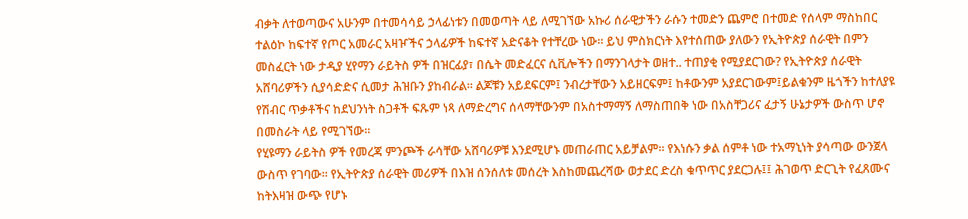ብቃት ለተወጣውና አሁንም በተመሳሳይ ኃላፊነቱን በመወጣት ላይ ለሚገኘው አኩሪ ሰራዊታችን ራሱን ተመድን ጨምሮ በተመድ የሰላም ማስከበር ተልዕኮ ከፍተኛ የጦር አመራር አዛዦችና ኃላፊዎች ከፍተኛ አድናቆት የተቸረው ነው፡፡ ይህ ምስክርነት እየተሰጠው ያለውን የኢትዮጵያ ሰራዊት በምን መስፈርት ነው ታዲያ ሂየማን ራይትስ ዎች በዝርፊያ፣ በሴት መድፈርና ሲቪሎችን በማንገላታት ወዘተ.. ተጠያቂ የሚያደርገው? የኢትዮጵያ ሰራዊት አሸባሪዎችን ሲያሳድድና ሲመታ ሕዝቡን ያከብራል፡፡ ልጆቹን አይደፍርም፤ ንብረታቸውን አይዘርፍም፤ ከቶውንም አያደርገውም፤ይልቁንም ዜጎችን ከተለያዩ የሽብር ጥቃቶችና ከደህንነት ስጋቶች ፍጹም ነጻ ለማድረግና ሰላማቸውንም በአስተማማኝ ለማስጠበቅ ነው በአስቸጋሪና ፈታኝ ሁኔታዎች ውስጥ ሆኖ በመስራት ላይ የሚገኘው፡፡
የሂዩማን ራይትስ ዎች የመረጃ ምንጮች ራሳቸው አሸባሪዎቹ እንደሚሆኑ መጠራጠር አይቻልም፡፡ የእነሱን ቃል ሰምቶ ነው ተአማኒነት ያሳጣው ውንጀላ ውስጥ የገባው፡፡ የኢትዮጵያ ሰራዊት መሪዎች በእዝ ሰንሰለቱ መሰረት እስከመጨረሻው ወታደር ድረስ ቁጥጥር ያደርጋሉ፤፤ ሕገወጥ ድርጊት የፈጸሙና ከትእዛዝ ውጭ የሆኑ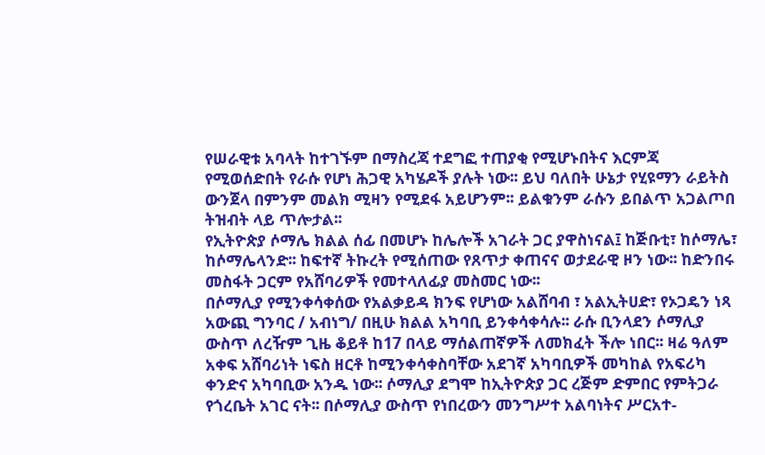የሠራዊቱ አባላት ከተገኙም በማስረጃ ተደግፎ ተጠያቂ የሚሆኑበትና እርምጃ የሚወሰድበት የራሱ የሆነ ሕጋዊ አካሄዶች ያሉት ነው፡፡ ይህ ባለበት ሁኔታ የሂዩማን ራይትስ ውንጀላ በምንም መልክ ሚዛን የሚደፋ አይሆንም፡፡ ይልቁንም ራሱን ይበልጥ አጋልጦበ ትዝብት ላይ ጥሎታል፡፡
የኢትዮጵያ ሶማሌ ክልል ሰፊ በመሆኑ ከሌሎች አገራት ጋር ያዋስነናል፤ ከጅቡቲ፣ ከሶማሌ፣ ከሶማሌላንድ፡፡ ከፍተኛ ትኩረት የሚሰጠው የጸጥታ ቀጠናና ወታደራዊ ዞን ነው፡፡ ከድንበሩ መስፋት ጋርም የአሸባሪዎች የመተላለፊያ መስመር ነው፡፡
በሶማሊያ የሚንቀሳቀሰው የአልቃይዳ ክንፍ የሆነው አልሸባብ ፣ አልኢትሀድ፣ የኦጋዴን ነጻ አውጪ ግንባር / አብነግ/ በዚሁ ክልል አካባቢ ይንቀሳቀሳሉ፡፡ ራሱ ቢንላደን ሶማሊያ ውስጥ ለረዥም ጊዜ ቆይቶ ከ17 በላይ ማሰልጠኛዎች ለመክፈት ችሎ ነበር፡፡ ዛሬ ዓለም አቀፍ አሸባሪነት ነፍስ ዘርቶ ከሚንቀሳቀስባቸው አደገኛ አካባቢዎች መካከል የአፍሪካ ቀንድና አካባቢው አንዱ ነው፡፡ ሶማሊያ ደግሞ ከኢትዮጵያ ጋር ረጅም ድምበር የምትጋራ የጎረቤት አገር ናት፡፡ በሶማሊያ ውስጥ የነበረውን መንግሥተ አልባነትና ሥርአተ-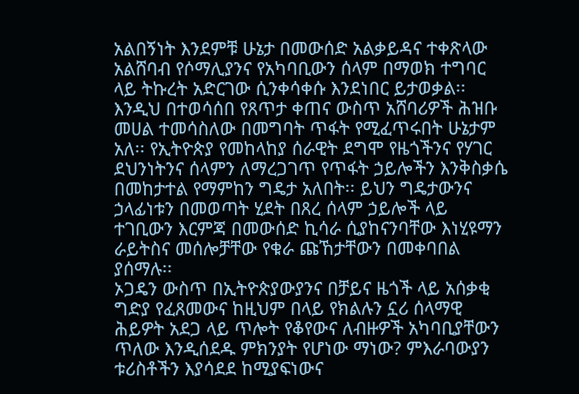አልበኝነት እንደምቹ ሁኔታ በመውሰድ አልቃይዳና ተቀጽላው አልሸባብ የሶማሊያንና የአካባቢውን ሰላም በማወክ ተግባር ላይ ትኩረት አድርገው ሲንቀሳቀሱ እንደነበር ይታወቃል፡፡ እንዲህ በተወሳሰበ የጸጥታ ቀጠና ውስጥ አሸባሪዎች ሕዝቡ መሀል ተመሳስለው በመግባት ጥፋት የሚፈጥሩበት ሁኔታም አለ፡፡ የኢትዮጵያ የመከላከያ ሰራዊት ደግሞ የዜጎችንና የሃገር ደህንነትንና ሰላምን ለማረጋገጥ የጥፋት ኃይሎችን እንቅስቃሴ በመከታተል የማምከን ግዴታ አለበት፡፡ ይህን ግዴታውንና ኃላፊነቱን በመወጣት ሂደት በጸረ ሰላም ኃይሎች ላይ ተገቢውን እርምጃ በመውሰድ ኪሳራ ሲያከናንባቸው እነሂዩማን ራይትስና መሰሎቻቸው የቁራ ጩኸታቸውን በመቀባበል ያሰማሉ፡፡
ኦጋዴን ውስጥ በኢትዮጵያውያንና በቻይና ዜጎች ላይ አሰቃቂ ግድያ የፈጸመውና ከዚህም በላይ የክልሉን ኗሪ ሰላማዊ ሕይዎት አደጋ ላይ ጥሎት የቆየውና ለብዙዎች አካባቢያቸውን ጥለው እንዲሰደዱ ምክንያት የሆነው ማነው? ምእራባውያን ቱሪስቶችን እያሳደደ ከሚያፍነውና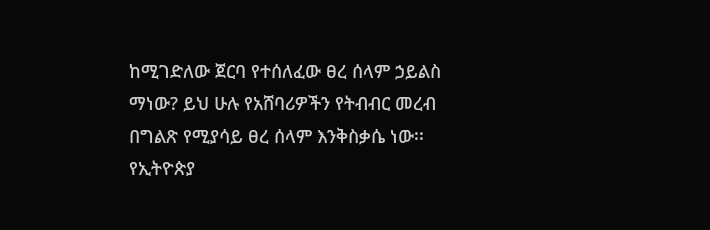ከሚገድለው ጀርባ የተሰለፈው ፀረ ሰላም ኃይልስ ማነው? ይህ ሁሉ የአሸባሪዎችን የትብብር መረብ በግልጽ የሚያሳይ ፀረ ሰላም እንቅስቃሴ ነው፡፡ የኢትዮጵያ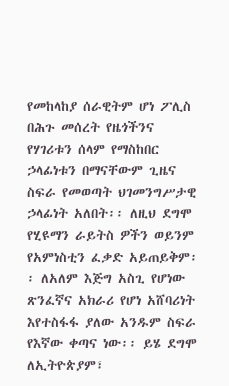የመከላከያ ሰራዊትም ሆነ ፖሊስ በሕጉ መሰረት የዜጎችንና የሃገሪቱን ሰላም የማስከበር ኃላፊነቱን በማናቸውም ጊዜና ስፍራ የመወጣት ህገመንግሥታዊ ኃላፊነት አለበት፡፡ ለዚህ ደግሞ የሂዩማን ራይትስ ዎችን ወይንም የአምነስቲን ፈቃድ አይጠይቅም፡፡ ለአለም እጅግ አስጊ የሆነው ጽንፈኛና አክራሪ የሆነ አሸባሪነት እየተስፋፋ ያለው አንዱም ስፍራ የእኛው ቀጣና ነው፡፡ ይሄ ደግሞ ለኢትዮጵያም፣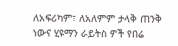ለአፍሪካም፣ ለአለምም ታላቅ ጠንቅ ነውና ሂዩማን ራይትስ ዎች የበሬ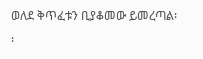ወለደ ቅጥፈቱን ቢያቆመው ይመረጣል፡፡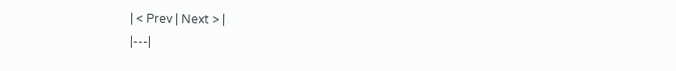| < Prev | Next > |
|---|